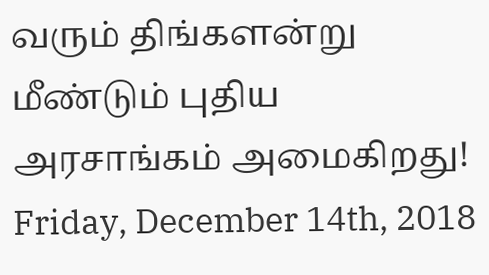வரும் திங்களன்று மீண்டும் புதிய அரசாங்கம் அமைகிறது!
Friday, December 14th, 2018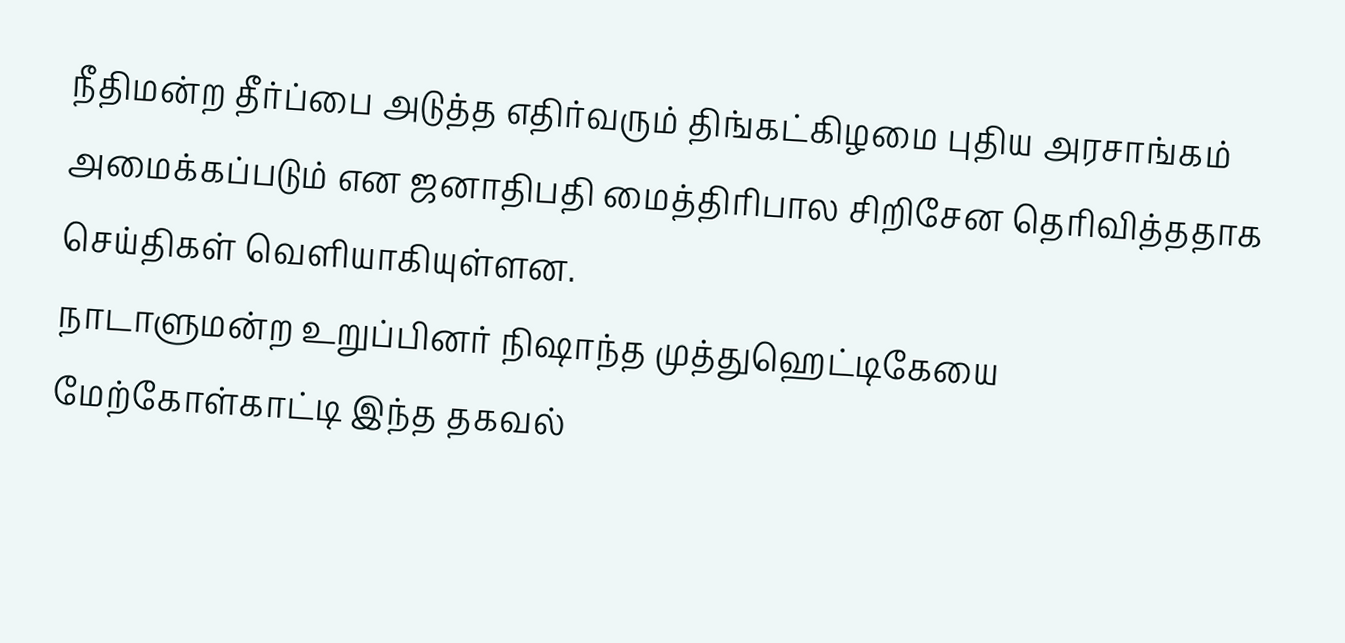நீதிமன்ற தீர்ப்பை அடுத்த எதிர்வரும் திங்கட்கிழமை புதிய அரசாங்கம் அமைக்கப்படும் என ஜனாதிபதி மைத்திரிபால சிறிசேன தெரிவித்ததாக செய்திகள் வெளியாகியுள்ளன.
நாடாளுமன்ற உறுப்பினர் நிஷாந்த முத்துஹெட்டிகேயை மேற்கோள்காட்டி இந்த தகவல்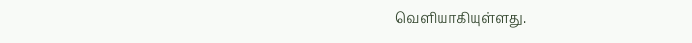வெளியாகியுள்ளது.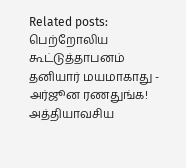Related posts:
பெற்றோலிய கூட்டுத்தாபனம் தனியார் மயமாகாது - அர்ஜூன ரணதுங்க!
அத்தியாவசிய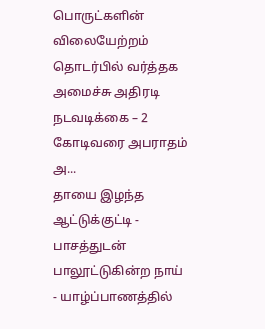பொருட்களின் விலையேற்றம் தொடர்பில் வர்த்தக அமைச்சு அதிரடி நடவடிக்கை – 2 கோடிவரை அபராதம் அ...
தாயை இழந்த ஆட்டுக்குட்டி - பாசத்துடன் பாலூட்டுகின்ற நாய் - யாழ்ப்பாணத்தில்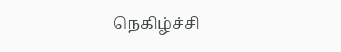நெகிழ்ச்சி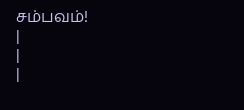சம்பவம்!
|
|
|